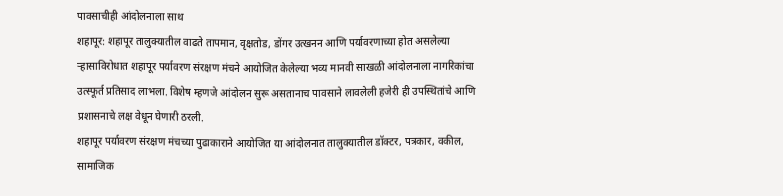पावसाचीही आंदोलनाला साथ
शहापूर: शहापूर तालुक्यातील वाढते तापमान, वृक्षतोड, डोंगर उत्खनन आणि पर्यावरणाच्या होत असलेल्या ऱ्हासाविरोधात शहापूर पर्यावरण संरक्षण मंचने आयोजित केलेल्या भव्य मानवी साखळी आंदोलनाला नागरिकांचा उत्स्फूर्त प्रतिसाद लाभला. विशेष म्हणजे आंदोलन सुरू असतानाच पावसाने लावलेली हजेरी ही उपस्थितांचे आणि प्रशासनाचे लक्ष वेधून घेणारी ठरली.
शहापूर पर्यावरण संरक्षण मंचच्या पुढाकाराने आयोजित या आंदोलनात तालुक्यातील डॉक्टर, पत्रकार, वकील, सामाजिक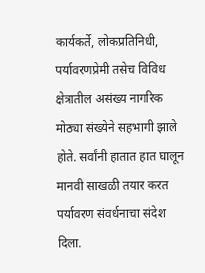कार्यकर्ते, लोकप्रतिनिधी, पर्यावरणप्रेमी तसेच विविध क्षेत्रातील असंख्य नागरिक मोठ्या संख्येने सहभागी झाले होते. सर्वांनी हातात हात घालून मानवी साखळी तयार करत पर्यावरण संवर्धनाचा संदेश दिला.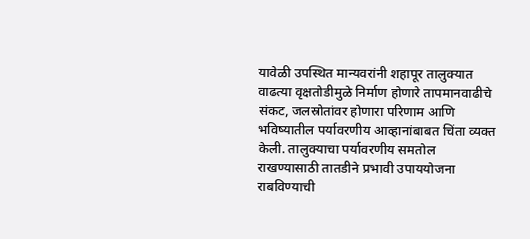यावेळी उपस्थित मान्यवरांनी शहापूर तालुक्यात वाढत्या वृक्षतोडीमुळे निर्माण होणारे तापमानवाढीचे संकट, जलस्रोतांवर होणारा परिणाम आणि भविष्यातील पर्यावरणीय आव्हानांबाबत चिंता व्यक्त केली. तालुक्याचा पर्यावरणीय समतोल राखण्यासाठी तातडीने प्रभावी उपाययोजना राबविण्याची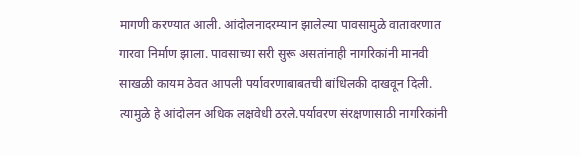मागणी करण्यात आली. आंदोलनादरम्यान झालेल्या पावसामुळे वातावरणात गारवा निर्माण झाला. पावसाच्या सरी सुरू असतांनाही नागरिकांनी मानवी साखळी कायम ठेवत आपली पर्यावरणाबाबतची बांधिलकी दाखवून दिली. त्यामुळे हे आंदोलन अधिक लक्षवेधी ठरले.पर्यावरण संरक्षणासाठी नागरिकांनी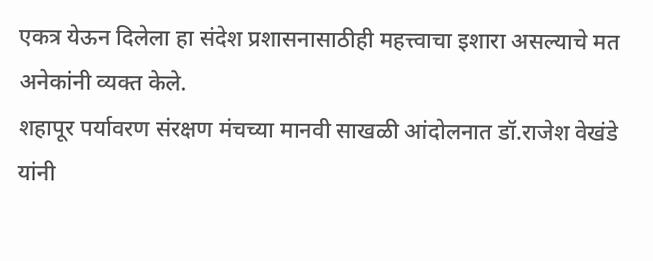एकत्र येऊन दिलेला हा संदेश प्रशासनासाठीही महत्त्वाचा इशारा असल्याचे मत अनेकांनी व्यक्त केले.
शहापूर पर्यावरण संरक्षण मंचच्या मानवी साखळी आंदोलनात डॉ.राजेश वेखंडे यांनी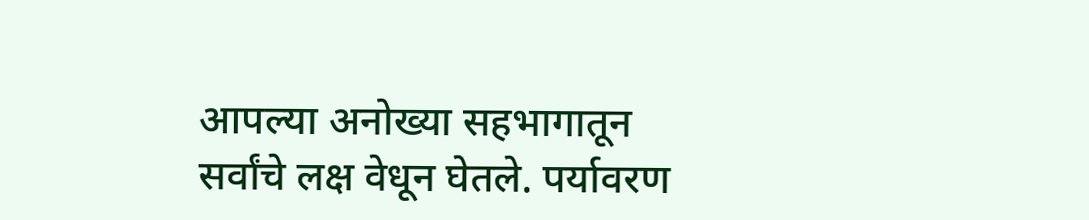आपल्या अनोख्या सहभागातून सर्वांचे लक्ष वेधून घेतले. पर्यावरण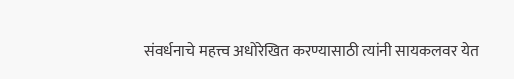संवर्धनाचे महत्त्व अधोरेखित करण्यासाठी त्यांनी सायकलवर येत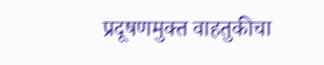प्रदूषणमुक्त वाहतुकीचा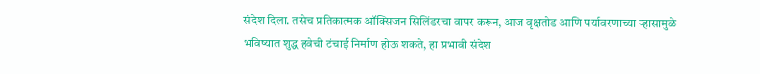संदेश दिला. तसेच प्रतिकात्मक ऑक्सिजन सिलिंडरचा वापर करून, आज वृक्षतोड आणि पर्यावरणाच्या ऱ्हासामुळे भविष्यात शुद्ध हवेची टंचाई निर्माण होऊ शकते, हा प्रभावी संदेश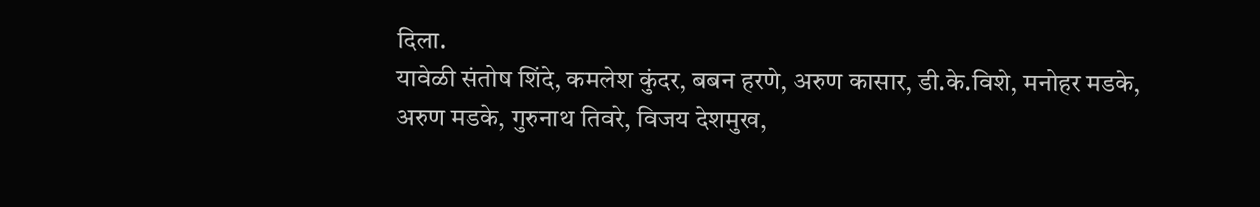दिला.
यावेळी संतोष शिंदे, कमलेश कुंदर, बबन हरणे, अरुण कासार, डी.के.विशे, मनोहर मडके, अरुण मडके, गुरुनाथ तिवरे, विजय देशमुख,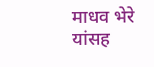माधव भेरे यांसह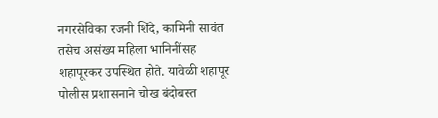नगरसेविका रजनी शिंदे, कामिनी सावंत तसेच असंख्य महिला भानिनींसह शहापूरकर उपस्थित होते. यावेळी शहापूर पोलीस प्रशासनाने चोख बंदोबस्त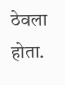ठेवला होता.